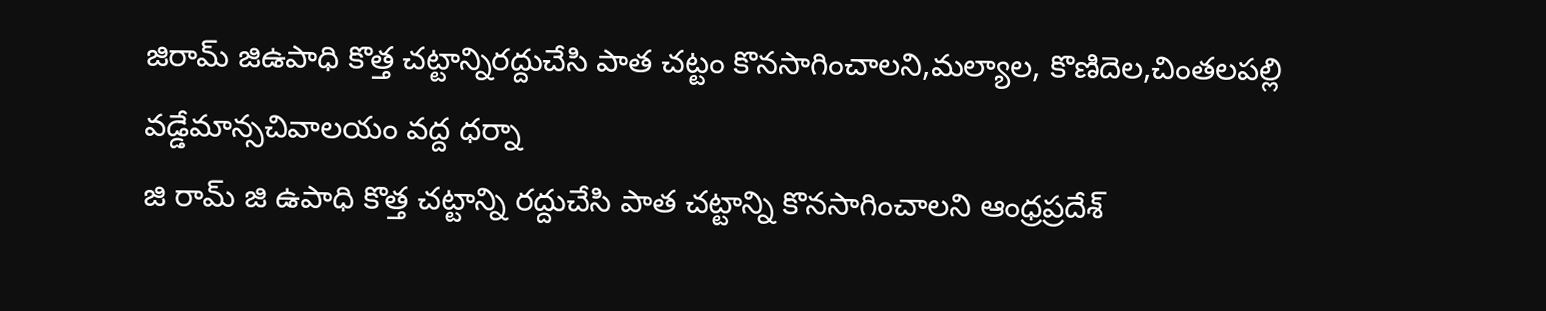జిరామ్ జిఉపాధి కొత్త చట్టాన్నిరద్దుచేసి పాత చట్టం కొనసాగించాలని,మల్యాల, కొణిదెల,చింతలపల్లి వడ్డేమాన్సచివాలయం వద్ద ధర్నా
జి రామ్ జి ఉపాధి కొత్త చట్టాన్ని రద్దుచేసి పాత చట్టాన్ని కొనసాగించాలని ఆంధ్రప్రదేశ్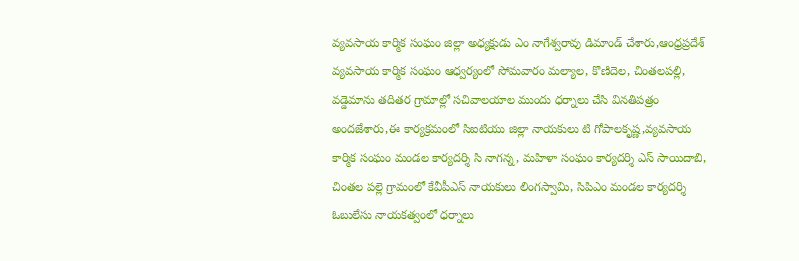వ్యవసాయ కార్మిక సంఘం జిల్లా అధ్యక్షుడు ఎం నాగేశ్వరావు డిమాండ్ చేశారు,ఆంధ్రప్రదేశ్ వ్యవసాయ కార్మిక సంఘం ఆధ్వర్యంలో సోమవారం మల్యాల, కొణిదెల, చింతలపల్లి, వడ్డెమాను తదితర గ్రామాల్లో సచివాలయాల ముందు ధర్నాలు చేసి వినతిపత్రం అందజేశారు,ఈ కార్యక్రమంలో సిఐటియు జిల్లా నాయకులు టి గోపాలకృష్ణ,వ్యవసాయ కార్మిక సంఘం మండల కార్యదర్శి సి నాగన్న, మహిళా సంఘం కార్యదర్శి ఎస్ సాయిదాబి, చింతల పల్లె గ్రామంలో కేవీపీఎస్ నాయకులు లింగస్వామి, సిపిఎం మండల కార్యదర్శి ఓబులేసు నాయకత్వంలో ధర్నాలు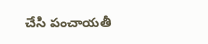చేసి పంచాయతీ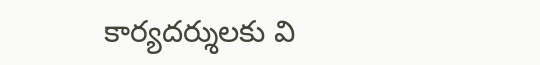కార్యదర్శులకు వి